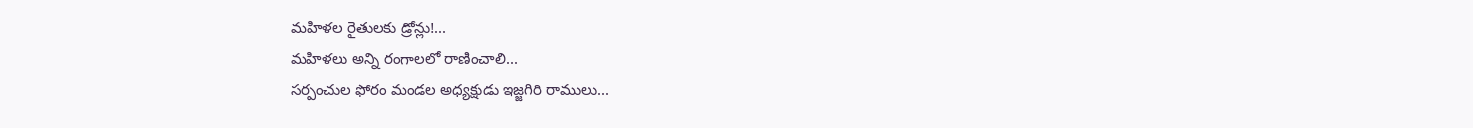మహిళల రైతులకు డ్రోన్లు!...
మహిళలు అన్ని రంగాలలో రాణించాలి...
సర్పంచుల ఫోరం మండల అధ్యక్షుడు ఇజ్జగిరి రాములు...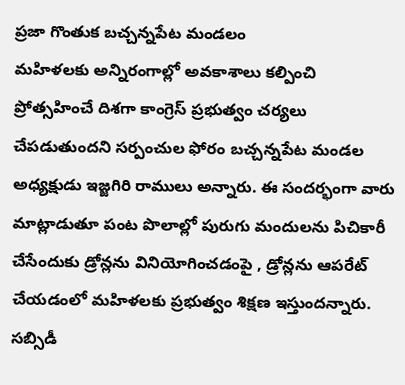ప్రజా గొంతుక బచ్చన్నపేట మండలం
మహిళలకు అన్నిరంగాల్లో అవకాశాలు కల్పించి ప్రోత్సహించే దిశగా కాంగ్రెస్ ప్రభుత్వం చర్యలు చేపడుతుందని సర్పంచుల ఫోరం బచ్చన్నపేట మండల అధ్యక్షుడు ఇజ్జగిరి రాములు అన్నారు. ఈ సందర్భంగా వారు మాట్లాడుతూ పంట పొలాల్లో పురుగు మందులను పిచికారీ చేసేందుకు డ్రోన్లను వినియోగించడంపై , డ్రోన్లను ఆపరేట్ చేయడంలో మహిళలకు ప్రభుత్వం శిక్షణ ఇస్తుందన్నారు. సబ్సిడీ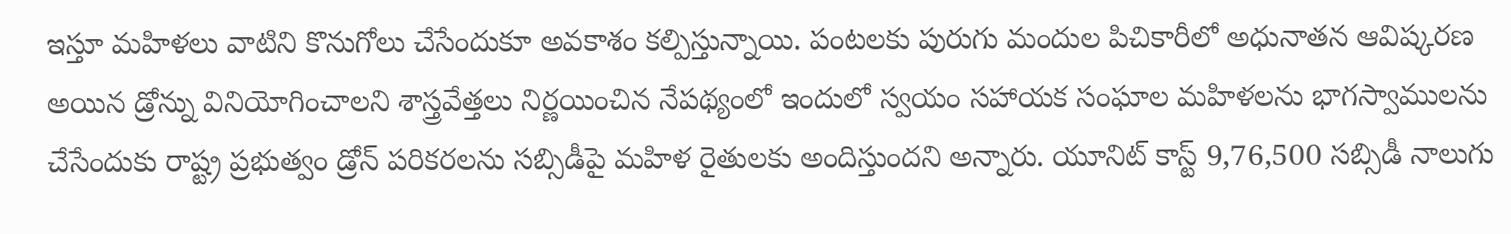ఇస్తూ మహిళలు వాటిని కొనుగోలు చేసేందుకూ అవకాశం కల్పిస్తున్నాయి. పంటలకు పురుగు మందుల పిచికారీలో అధునాతన ఆవిష్కరణ అయిన డ్రోన్ను వినియోగించాలని శాస్త్రవేత్తలు నిర్ణయించిన నేపథ్యంలో ఇందులో స్వయం సహాయక సంఘాల మహిళలను భాగస్వాములను చేసేందుకు రాష్ట్ర ప్రభుత్వం డ్రోన్ పరికరలను సబ్సిడీపై మహిళ రైతులకు అందిస్తుందని అన్నారు. యూనిట్ కాస్ట్ 9,76,500 సబ్సిడీ నాలుగు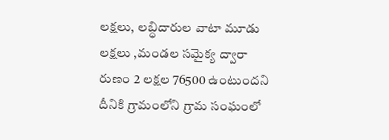లక్షలు, లబ్ధిదారుల వాటా మూడు లక్షలు ,మండల సమైక్య ద్వారా రుణం 2 లక్షల 76500 ఉంటుందని దీనికి గ్రామంలోని గ్రామ సంఘంలో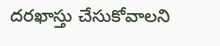దరఖాస్తు చేసుకోవాలని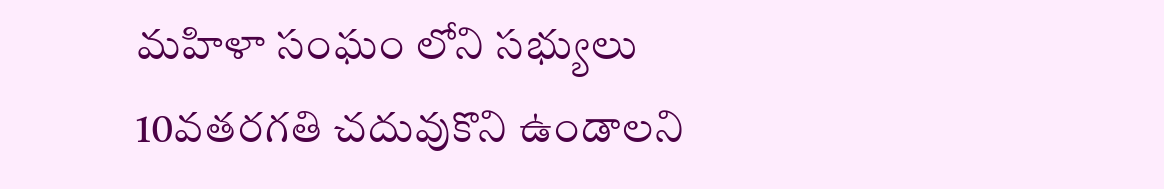మహిళా సంఘం లోని సభ్యులు 10వతరగతి చదువుకొని ఉండాలని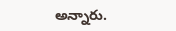అన్నారు.